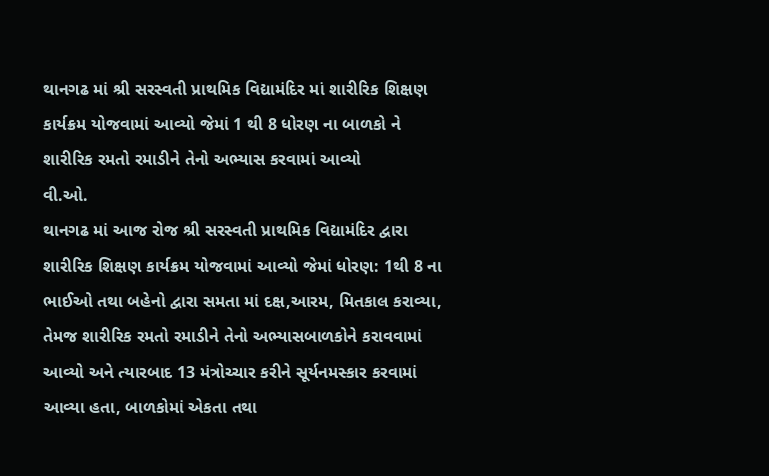થાનગઢ માં શ્રી સરસ્વતી પ્રાથમિક વિદ્યામંદિર માં શારીરિક શિક્ષણ કાર્યક્રમ યોજવામાં આવ્યો જેમાં 1 થી 8 ધોરણ ના બાળકો ને શારીરિક રમતો રમાડીને તેનો અભ્યાસ કરવામાં આવ્યો
વી.ઓ.
થાનગઢ માં આજ રોજ શ્રી સરસ્વતી પ્રાથમિક વિદ્યામંદિર દ્વારા શારીરિક શિક્ષણ કાર્યક્રમ યોજવામાં આવ્યો જેમાં ધોરણ: 1થી 8 ના ભાઈઓ તથા બહેનો દ્વારા સમતા માં દક્ષ,આરમ, મિતકાલ કરાવ્યા, તેમજ શારીરિક રમતો રમાડીને તેનો અભ્યાસબાળકોને કરાવવામાં આવ્યો અને ત્યારબાદ 13 મંત્રોચ્ચાર કરીને સૂર્યનમસ્કાર કરવામાં આવ્યા હતા, બાળકોમાં એકતા તથા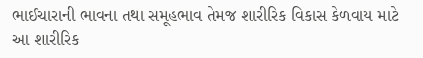ભાઈચારાની ભાવના તથા સમૂહભાવ તેમજ શારીરિક વિકાસ કેળવાય માટે આ શારીરિક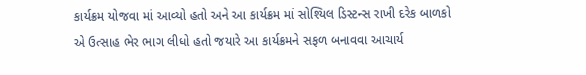કાર્યક્રમ યોજવા માં આવ્યો હતો અને આ કાર્યક્રમ માં સોશ્યિલ ડિસ્ટન્સ રાખી દરેક બાળકો એ ઉત્સાહ ભેર ભાગ લીધો હતો જયારે આ કાર્યક્રમને સફળ બનાવવા આચાર્ય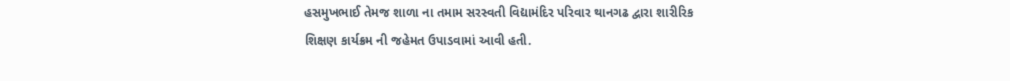હસમુખભાઈ તેમજ શાળા ના તમામ સરસ્વતી વિદ્યામંદિર પરિવાર થાનગઢ દ્વારા શારીરિક શિક્ષણ કાર્યક્રમ ની જહેમત ઉપાડવામાં આવી હતી.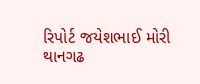રિપોર્ટ જયેશભાઈ મોરી
થાનગઢ